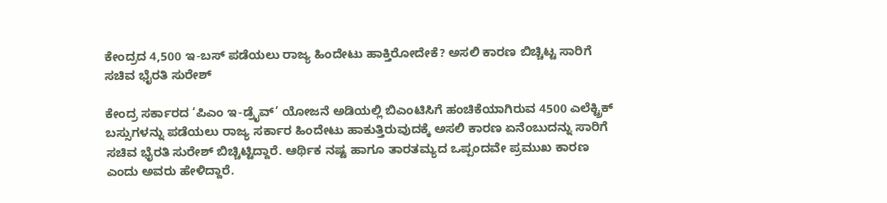ಕೇಂದ್ರದ 4,500 ಇ-ಬಸ್ ಪಡೆಯಲು ರಾಜ್ಯ ಹಿಂದೇಟು ಹಾಕ್ತಿರೋದೇಕೆ? ಅಸಲಿ ಕಾರಣ ಬಿಚ್ಚಿಟ್ಟ ಸಾರಿಗೆ ಸಚಿವ ಭೈರತಿ ಸುರೇಶ್

ಕೇಂದ್ರ ಸರ್ಕಾರದ ‘ಪಿಎಂ ಇ-ಡ್ರೈವ್’ ಯೋಜನೆ ಅಡಿಯಲ್ಲಿ ಬಿಎಂಟಿಸಿಗೆ ಹಂಚಿಕೆಯಾಗಿರುವ 4500 ಎಲೆಕ್ಟ್ರಿಕ್ ಬಸ್ಸುಗಳನ್ನು ಪಡೆಯಲು ರಾಜ್ಯ ಸರ್ಕಾರ ಹಿಂದೇಟು ಹಾಕುತ್ತಿರುವುದಕ್ಕೆ ಅಸಲಿ ಕಾರಣ ಏನೆಂಬುದನ್ನು ಸಾರಿಗೆ ಸಚಿವ ಭೈರತಿ ಸುರೇಶ್ ಬಿಚ್ಚಿಟ್ಟಿದ್ದಾರೆ. ಆರ್ಥಿಕ ನಷ್ಟ ಹಾಗೂ ತಾರತಮ್ಯದ ಒಪ್ಪಂದವೇ ಪ್ರಮುಖ ಕಾರಣ ಎಂದು ಅವರು ಹೇಳಿದ್ದಾರೆ.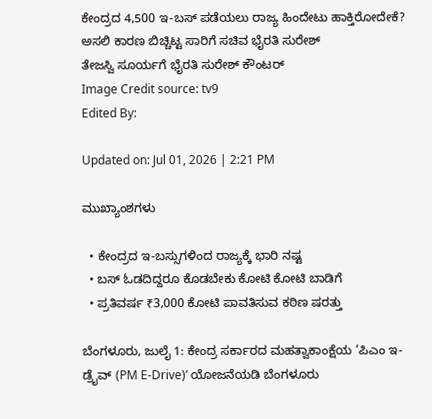ಕೇಂದ್ರದ 4,500 ಇ-ಬಸ್ ಪಡೆಯಲು ರಾಜ್ಯ ಹಿಂದೇಟು ಹಾಕ್ತಿರೋದೇಕೆ? ಅಸಲಿ ಕಾರಣ ಬಿಚ್ಚಿಟ್ಟ ಸಾರಿಗೆ ಸಚಿವ ಭೈರತಿ ಸುರೇಶ್
ತೇಜಸ್ವಿ ಸೂರ್ಯಗೆ ಭೈರತಿ ಸುರೇಶ್ ಕೌಂಟರ್
Image Credit source: tv9
Edited By:

Updated on: Jul 01, 2026 | 2:21 PM

ಮುಖ್ಯಾಂಶಗಳು

  • ಕೇಂದ್ರದ ಇ-ಬಸ್ಸುಗಳಿಂದ ರಾಜ್ಯಕ್ಕೆ ಭಾರಿ ನಷ್ಟ
  • ಬಸ್ ಓಡದಿದ್ದರೂ ಕೊಡಬೇಕು ಕೋಟಿ ಕೋಟಿ ಬಾಡಿಗೆ
  • ಪ್ರತಿವರ್ಷ ₹3,000 ಕೋಟಿ ಪಾವತಿಸುವ ಕಠಿಣ ಷರತ್ತು

ಬೆಂಗಳೂರು, ಜುಲೈ 1: ಕೇಂದ್ರ ಸರ್ಕಾರದ ಮಹತ್ವಾಕಾಂಕ್ಷೆಯ ‘ಪಿಎಂ ಇ-ಡ್ರೈವ್ (PM E-Drive)’ ಯೋಜನೆಯಡಿ ಬೆಂಗಳೂರು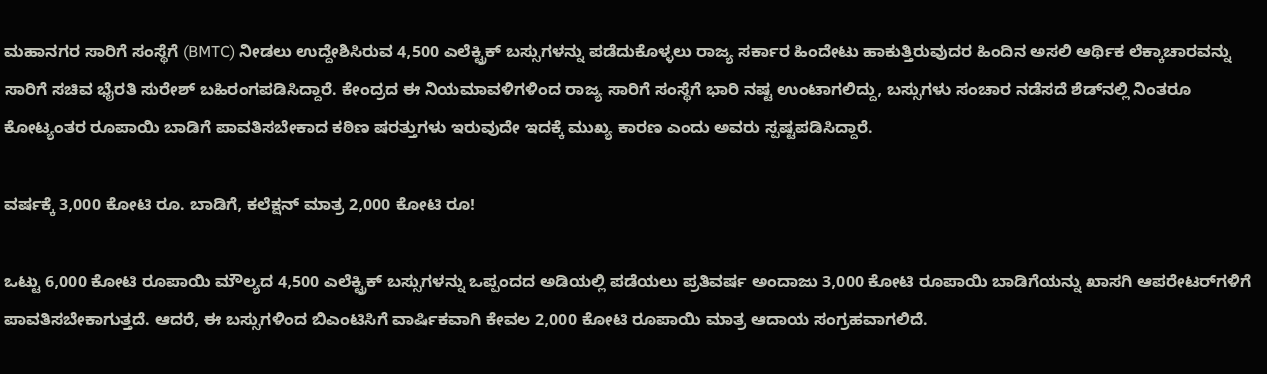ಮಹಾನಗರ ಸಾರಿಗೆ ಸಂಸ್ಥೆಗೆ (BMTC) ನೀಡಲು ಉದ್ದೇಶಿಸಿರುವ 4,500 ಎಲೆಕ್ಟ್ರಿಕ್ ಬಸ್ಸುಗಳನ್ನು ಪಡೆದುಕೊಳ್ಳಲು ರಾಜ್ಯ ಸರ್ಕಾರ ಹಿಂದೇಟು ಹಾಕುತ್ತಿರುವುದರ ಹಿಂದಿನ ಅಸಲಿ ಆರ್ಥಿಕ ಲೆಕ್ಕಾಚಾರವನ್ನು ಸಾರಿಗೆ ಸಚಿವ ಭೈರತಿ ಸುರೇಶ್ ಬಹಿರಂಗಪಡಿಸಿದ್ದಾರೆ. ಕೇಂದ್ರದ ಈ ನಿಯಮಾವಳಿಗಳಿಂದ ರಾಜ್ಯ ಸಾರಿಗೆ ಸಂಸ್ಥೆಗೆ ಭಾರಿ ನಷ್ಟ ಉಂಟಾಗಲಿದ್ದು, ಬಸ್ಸುಗಳು ಸಂಚಾರ ನಡೆಸದೆ ಶೆಡ್‌ನಲ್ಲಿ ನಿಂತರೂ ಕೋಟ್ಯಂತರ ರೂಪಾಯಿ ಬಾಡಿಗೆ ಪಾವತಿಸಬೇಕಾದ ಕಠಿಣ ಷರತ್ತುಗಳು ಇರುವುದೇ ಇದಕ್ಕೆ ಮುಖ್ಯ ಕಾರಣ ಎಂದು ಅವರು ಸ್ಪಷ್ಟಪಡಿಸಿದ್ದಾರೆ.

ವರ್ಷಕ್ಕೆ 3,000 ಕೋಟಿ ರೂ. ಬಾಡಿಗೆ, ಕಲೆಕ್ಷನ್ ಮಾತ್ರ 2,000 ಕೋಟಿ ರೂ!

ಒಟ್ಟು 6,000 ಕೋಟಿ ರೂಪಾಯಿ ಮೌಲ್ಯದ 4,500 ಎಲೆಕ್ಟ್ರಿಕ್ ಬಸ್ಸುಗಳನ್ನು ಒಪ್ಪಂದದ ಅಡಿಯಲ್ಲಿ ಪಡೆಯಲು ಪ್ರತಿವರ್ಷ ಅಂದಾಜು 3,000 ಕೋಟಿ ರೂಪಾಯಿ ಬಾಡಿಗೆಯನ್ನು ಖಾಸಗಿ ಆಪರೇಟರ್‌ಗಳಿಗೆ ಪಾವತಿಸಬೇಕಾಗುತ್ತದೆ. ಆದರೆ, ಈ ಬಸ್ಸುಗಳಿಂದ ಬಿಎಂಟಿಸಿಗೆ ವಾರ್ಷಿಕವಾಗಿ ಕೇವಲ 2,000 ಕೋಟಿ ರೂಪಾಯಿ ಮಾತ್ರ ಆದಾಯ ಸಂಗ್ರಹವಾಗಲಿದೆ.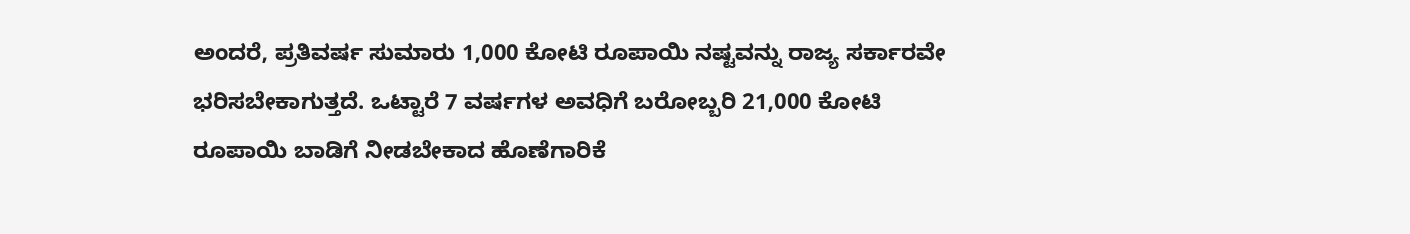ಅಂದರೆ, ಪ್ರತಿವರ್ಷ ಸುಮಾರು 1,000 ಕೋಟಿ ರೂಪಾಯಿ ನಷ್ಟವನ್ನು ರಾಜ್ಯ ಸರ್ಕಾರವೇ ಭರಿಸಬೇಕಾಗುತ್ತದೆ. ಒಟ್ಟಾರೆ 7 ವರ್ಷಗಳ ಅವಧಿಗೆ ಬರೋಬ್ಬರಿ 21,000 ಕೋಟಿ ರೂಪಾಯಿ ಬಾಡಿಗೆ ನೀಡಬೇಕಾದ ಹೊಣೆಗಾರಿಕೆ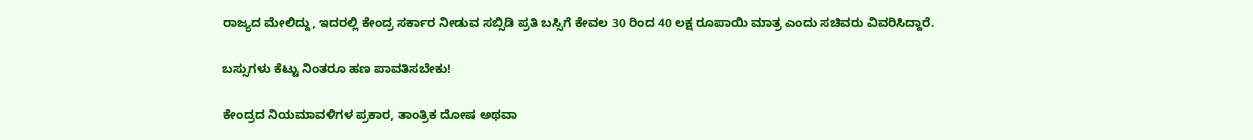ರಾಜ್ಯದ ಮೇಲಿದ್ದು, ಇದರಲ್ಲಿ ಕೇಂದ್ರ ಸರ್ಕಾರ ನೀಡುವ ಸಬ್ಸಿಡಿ ಪ್ರತಿ ಬಸ್ಸಿಗೆ ಕೇವಲ 30 ರಿಂದ 40 ಲಕ್ಷ ರೂಪಾಯಿ ಮಾತ್ರ ಎಂದು ಸಚಿವರು ವಿವರಿಸಿದ್ದಾರೆ.

ಬಸ್ಸುಗಳು ಕೆಟ್ಟು ನಿಂತರೂ ಹಣ ಪಾವತಿಸಬೇಕು!

ಕೇಂದ್ರದ ನಿಯಮಾವಳಿಗಳ ಪ್ರಕಾರ, ತಾಂತ್ರಿಕ ದೋಷ ಅಥವಾ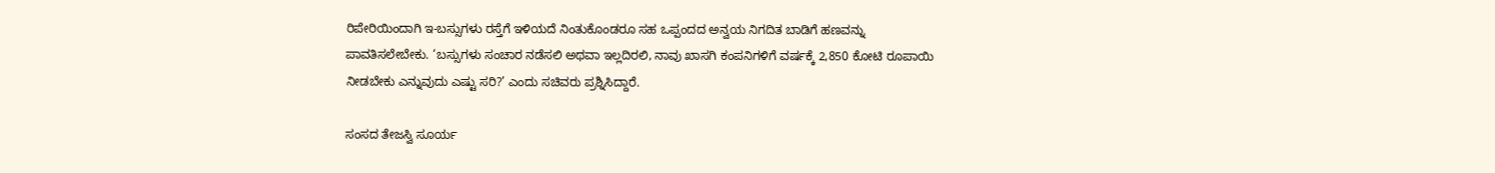ರಿಪೇರಿಯಿಂದಾಗಿ ಇ-ಬಸ್ಸುಗಳು ರಸ್ತೆಗೆ ಇಳಿಯದೆ ನಿಂತುಕೊಂಡರೂ ಸಹ ಒಪ್ಪಂದದ ಅನ್ವಯ ನಿಗದಿತ ಬಾಡಿಗೆ ಹಣವನ್ನು ಪಾವತಿಸಲೇಬೇಕು. ‘ಬಸ್ಸುಗಳು ಸಂಚಾರ ನಡೆಸಲಿ ಅಥವಾ ಇಲ್ಲದಿರಲಿ, ನಾವು ಖಾಸಗಿ ಕಂಪನಿಗಳಿಗೆ ವರ್ಷಕ್ಕೆ 2,850 ಕೋಟಿ ರೂಪಾಯಿ ನೀಡಬೇಕು ಎನ್ನುವುದು ಎಷ್ಟು ಸರಿ?’ ಎಂದು ಸಚಿವರು ಪ್ರಶ್ನಿಸಿದ್ದಾರೆ.

ಸಂಸದ ತೇಜಸ್ವಿ ಸೂರ್ಯ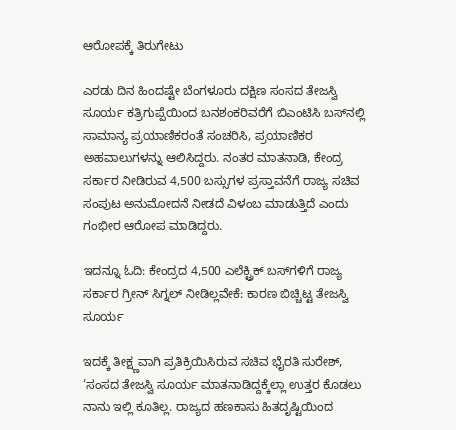ಆರೋಪಕ್ಕೆ ತಿರುಗೇಟು

ಎರಡು ದಿನ ಹಿಂದಷ್ಟೇ ಬೆಂಗಳೂರು ದಕ್ಷಿಣ ಸಂಸದ ತೇಜಸ್ವಿ ಸೂರ್ಯ ಕತ್ರಿಗುಪ್ಪೆಯಿಂದ ಬನಶಂಕರಿವರೆಗೆ ಬಿಎಂಟಿಸಿ ಬಸ್‌ನಲ್ಲಿ ಸಾಮಾನ್ಯ ಪ್ರಯಾಣಿಕರಂತೆ ಸಂಚರಿಸಿ, ಪ್ರಯಾಣಿಕರ ಅಹವಾಲುಗಳನ್ನು ಆಲಿಸಿದ್ದರು. ನಂತರ ಮಾತನಾಡಿ, ಕೇಂದ್ರ ಸರ್ಕಾರ ನೀಡಿರುವ 4,500 ಬಸ್ಸುಗಳ ಪ್ರಸ್ತಾವನೆಗೆ ರಾಜ್ಯ ಸಚಿವ ಸಂಪುಟ ಅನುಮೋದನೆ ನೀಡದೆ ವಿಳಂಬ ಮಾಡುತ್ತಿದೆ ಎಂದು ಗಂಭೀರ ಆರೋಪ ಮಾಡಿದ್ದರು.

ಇದನ್ನೂ ಓದಿ: ಕೇಂದ್ರದ 4,500 ಎಲೆಕ್ಟ್ರಿಕ್ ಬಸ್‌ಗಳಿಗೆ ರಾಜ್ಯ ಸರ್ಕಾರ ಗ್ರೀನ್ ಸಿಗ್ನಲ್ ನೀಡಿಲ್ಲವೇಕೆ: ಕಾರಣ ಬಿಚ್ಚಿಟ್ಟ ತೇಜಸ್ವಿ ಸೂರ್ಯ

ಇದಕ್ಕೆ ತೀಕ್ಷ್ಣವಾಗಿ ಪ್ರತಿಕ್ರಿಯಿಸಿರುವ ಸಚಿವ ಭೈರತಿ ಸುರೇಶ್, ‘ಸಂಸದ ತೇಜಸ್ವಿ ಸೂರ್ಯ ಮಾತನಾಡಿದ್ದಕ್ಕೆಲ್ಲಾ ಉತ್ತರ ಕೊಡಲು ನಾನು ಇಲ್ಲಿ ಕೂತಿಲ್ಲ. ರಾಜ್ಯದ ಹಣಕಾಸು ಹಿತದೃಷ್ಟಿಯಿಂದ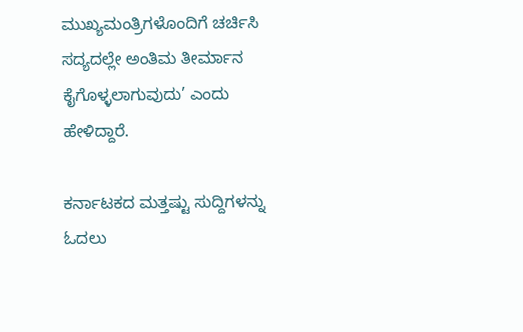ಮುಖ್ಯಮಂತ್ರಿಗಳೊಂದಿಗೆ ಚರ್ಚಿಸಿ ಸದ್ಯದಲ್ಲೇ ಅಂತಿಮ ತೀರ್ಮಾನ ಕೈಗೊಳ್ಳಲಾಗುವುದು’ ಎಂದು ಹೇಳಿದ್ದಾರೆ.

ಕರ್ನಾಟಕದ ಮತ್ತಷ್ಟು ಸುದ್ದಿಗಳನ್ನು ಓದಲು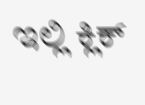ಇಲ್ಲಿ ಕ್ಲಿಕ್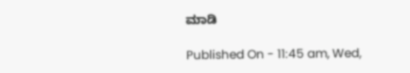ಮಾಡಿ

Published On - 11:45 am, Wed,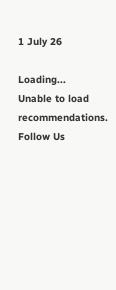1 July 26

Loading...
Unable to load recommendations.
Follow Us